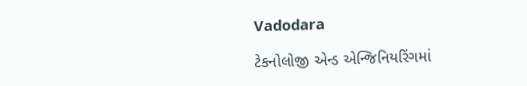Vadodara

ટેકનોલોજી એન્ડ એન્જિનિયરિંગમાં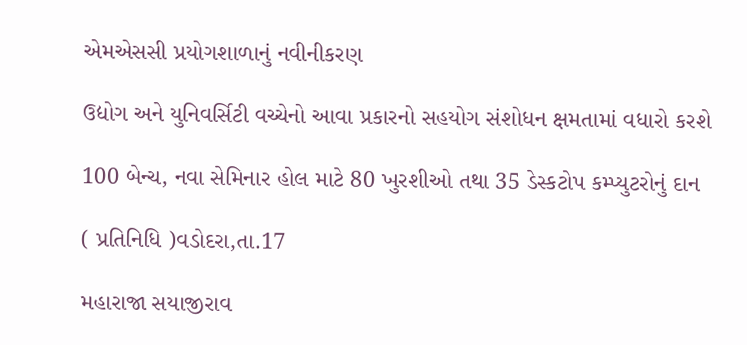એમએસસી પ્રયોગશાળાનું નવીનીકરણ

ઉદ્યોગ અને યુનિવર્સિટી વચ્ચેનો આવા પ્રકારનો સહયોગ સંશોધન ક્ષમતામાં વધારો કરશે

100 બેન્ચ, નવા સેમિનાર હોલ માટે 80 ખુરશીઓ તથા 35 ડેસ્કટોપ કમ્પ્યુટરોનું દાન

( પ્રતિનિધિ )વડોદરા,તા.17

મહારાજા સયાજીરાવ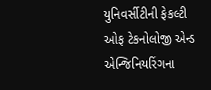યુનિવર્સીટીની ફેકલ્ટી ઓફ ટેકનોલોજી એન્ડ એન્જિનિયરિંગના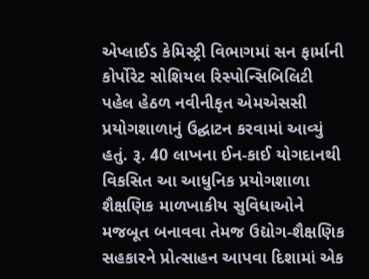એપ્લાઈડ કેમિસ્ટ્રી વિભાગમાં સન ફાર્માની કોર્પોરેટ સોશિયલ રિસ્પોન્સિબિલિટી પહેલ હેઠળ નવીનીકૃત એમએસસી પ્રયોગશાળાનું ઉદ્ઘાટન કરવામાં આવ્યું હતું. રૂ. 40 લાખના ઈન-કાઈ યોગદાનથી વિકસિત આ આધુનિક પ્રયોગશાળા શૈક્ષણિક માળખાકીય સુવિધાઓને મજબૂત બનાવવા તેમજ ઉદ્યોગ-શૈક્ષણિક સહકારને પ્રોત્સાહન આપવા દિશામાં એક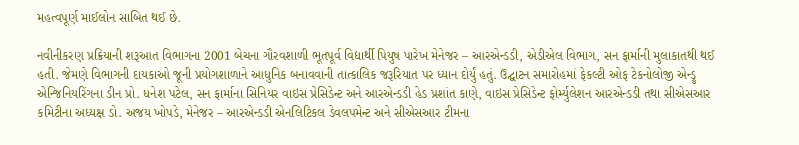મહત્વપૂર્ણ માઈલોન સાબિત થઈ છે.

નવીનીકરણ પ્રક્રિયાની શરૂઆત વિભાગના 2001 બેચના ગૌરવશાળી ભૂતપૂર્વ વિદ્યાર્થી પિયુષ પારેખ મેનેજર – આરએન્ડડી, એડીએલ વિભાગ, સન ફાર્માની મુલાકાતથી થઈ હતી. જેમણે વિભાગની દાયકાઓ જૂની પ્રયોગશાળાને આધુનિક બનાવવાની તાત્કાલિક જરૂરિયાત પર ધ્યાન દોર્યું હતું. ઉદ્ઘાટન સમારોહમાં ફેકલ્ટી ઓફ ટેકનોલોજી એન્ડ્રુ એન્જિનિયરિંગના ડીન પ્રો. ધનેશ પટેલ, સન ફાર્માના સિનિયર વાઇસ પ્રેસિડેન્ટ અને આરએન્ડડી હેડ પ્રશાંત કાણે, વાઇસ પ્રેસિડેન્ટ ફોર્મ્યુલેશન આરએન્ડડી તથા સીએસઆર કમિટીના અધ્યક્ષ ડો. અજય ખોપડે, મેનેજર – આરએન્ડડી એનલિટિકલ ડેવલપમેન્ટ અને સીએસઆર ટીમના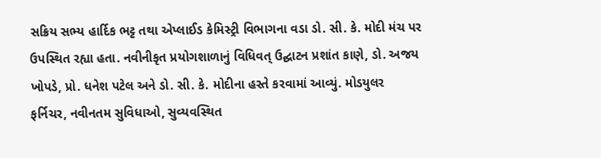સક્રિય સભ્ય હાર્દિક ભટ્ટ તથા એપ્લાઈડ કેમિસ્ટ્રી વિભાગના વડા ડો. સી. કે. મોદી મંચ પર ઉપસ્થિત રહ્યા હતા. નવીનીકૃત પ્રયોગશાળાનું વિધિવત્ ઉદ્ઘાટન પ્રશાંત કાણે, ડો. અજય ખોપડે, પ્રો. ધનેશ પટેલ અને ડો. સી. કે. મોદીના હસ્તે કરવામાં આવ્યું. મોડયુલર ફર્નિચર, નવીનતમ સુવિધાઓ, સુવ્યવસ્થિત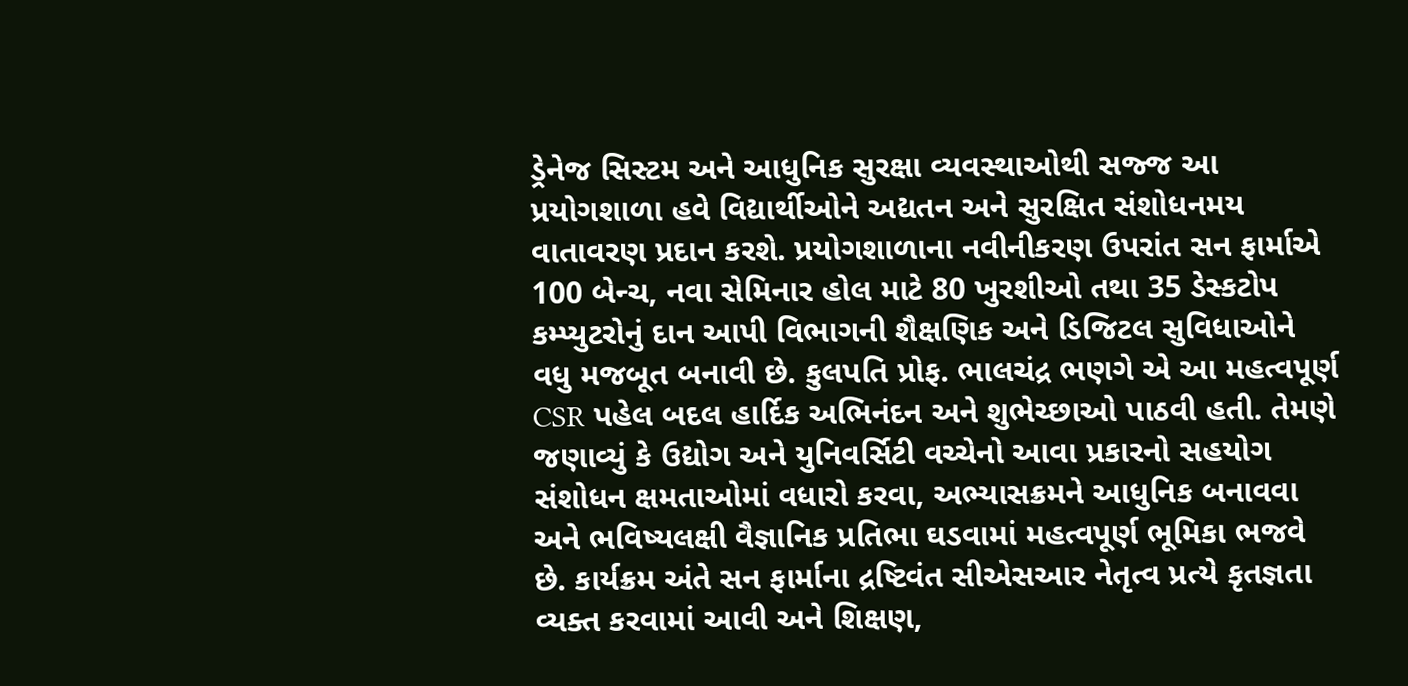ડ્રેનેજ સિસ્ટમ અને આધુનિક સુરક્ષા વ્યવસ્થાઓથી સજ્જ આ પ્રયોગશાળા હવે વિદ્યાર્થીઓને અદ્યતન અને સુરક્ષિત સંશોધનમય વાતાવરણ પ્રદાન કરશે. પ્રયોગશાળાના નવીનીકરણ ઉપરાંત સન ફાર્માએ 100 બેન્ચ, નવા સેમિનાર હોલ માટે 80 ખુરશીઓ તથા 35 ડેસ્કટોપ કમ્પ્યુટરોનું દાન આપી વિભાગની શૈક્ષણિક અને ડિજિટલ સુવિધાઓને વધુ મજબૂત બનાવી છે. કુલપતિ પ્રોફ. ભાલચંદ્ર ભણગે એ આ મહત્વપૂર્ણ CSR પહેલ બદલ હાર્દિક અભિનંદન અને શુભેચ્છાઓ પાઠવી હતી. તેમણે જણાવ્યું કે ઉદ્યોગ અને યુનિવર્સિટી વચ્ચેનો આવા પ્રકારનો સહયોગ સંશોધન ક્ષમતાઓમાં વધારો કરવા, અભ્યાસક્રમને આધુનિક બનાવવા અને ભવિષ્યલક્ષી વૈજ્ઞાનિક પ્રતિભા ઘડવામાં મહત્વપૂર્ણ ભૂમિકા ભજવે છે. કાર્યક્રમ અંતે સન ફાર્માના દ્રષ્ટિવંત સીએસઆર નેતૃત્વ પ્રત્યે કૃતજ્ઞતા વ્યક્ત કરવામાં આવી અને શિક્ષણ,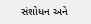સંશોધન અને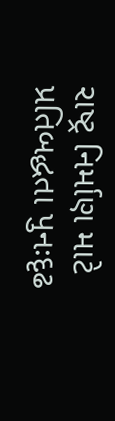રાષ્ટ્ર નિર્માણ માટે પ્રતિબદ્ધતા પુનઃદૃઢ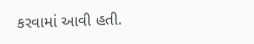કરવામાં આવી હતી.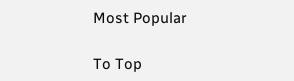Most Popular

To Top